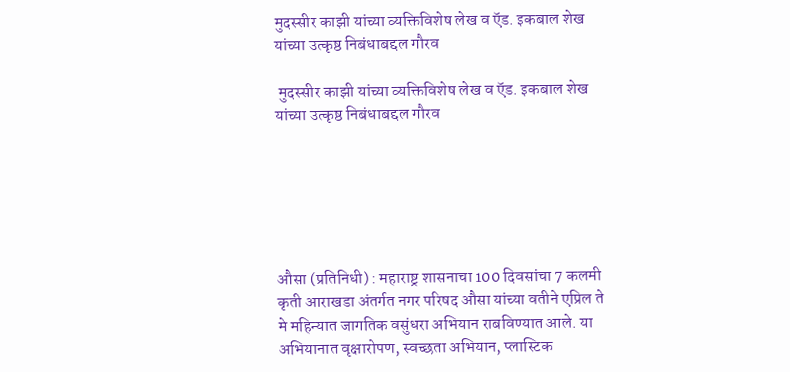मुदस्सीर काझी यांच्या व्यक्तिविशेष लेख व ऍड. इकबाल शेख यांच्या उत्कृष्ठ निबंधाबद्दल गौरव

 मुदस्सीर काझी यांच्या व्यक्तिविशेष लेख व ऍड. इकबाल शेख यांच्या उत्कृष्ठ निबंधाबद्दल गौरव






औसा (प्रतिनिधी) : महाराष्ट्र शासनाचा 100 दिवसांचा 7 कलमी कृती आराखडा अंतर्गत नगर परिषद औसा यांच्या वतीने एप्रिल ते मे महिन्यात जागतिक वसुंधरा अभियान राबविण्यात आले. या अभियानात वृक्षारोपण, स्वच्छता अभियान, प्लास्टिक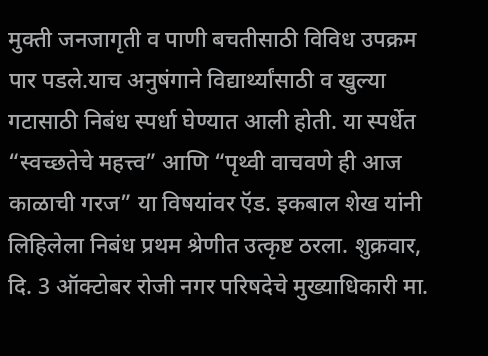मुक्ती जनजागृती व पाणी बचतीसाठी विविध उपक्रम पार पडले.याच अनुषंगाने विद्यार्थ्यांसाठी व खुल्या गटासाठी निबंध स्पर्धा घेण्यात आली होती. या स्पर्धेत “स्वच्छतेचे महत्त्व” आणि “पृथ्वी वाचवणे ही आज काळाची गरज” या विषयांवर ऍड. इकबाल शेख यांनी लिहिलेला निबंध प्रथम श्रेणीत उत्कृष्ट ठरला. शुक्रवार, दि. 3 ऑक्टोबर रोजी नगर परिषदेचे मुख्याधिकारी मा.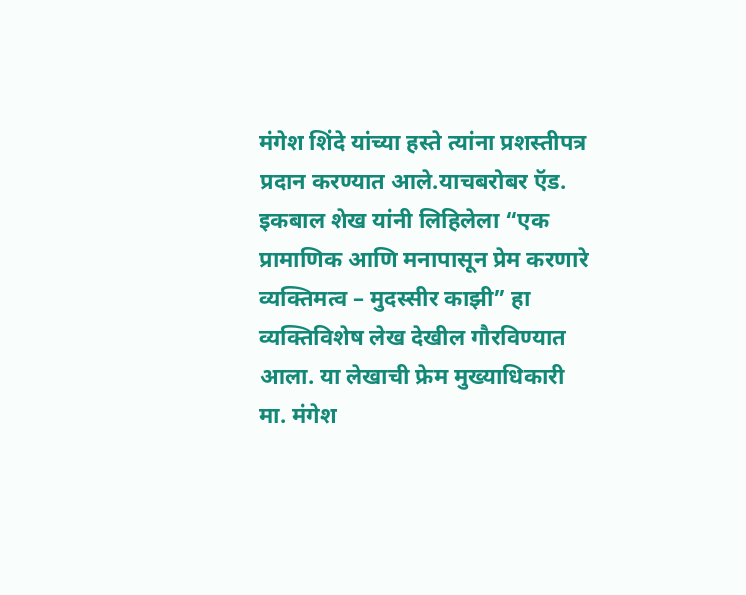मंगेश शिंदे यांच्या हस्ते त्यांना प्रशस्तीपत्र प्रदान करण्यात आले.याचबरोबर ऍड. इकबाल शेख यांनी लिहिलेला “एक प्रामाणिक आणि मनापासून प्रेम करणारे व्यक्तिमत्व – मुदस्सीर काझी” हा व्यक्तिविशेष लेख देखील गौरविण्यात आला. या लेखाची फ्रेम मुख्याधिकारी मा. मंगेश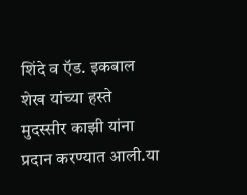शिंदे व ऍड. इकबाल शेख यांच्या हस्ते मुदस्सीर काझी यांना प्रदान करण्यात आली.या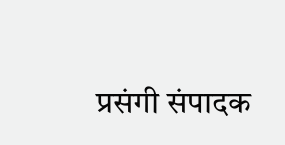प्रसंगी संपादक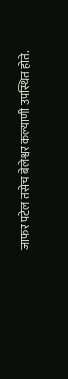जाफर पटेल तसेच बेलेश्वर कल्याणी उपस्थित होते.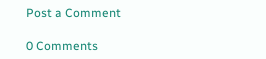Post a Comment

0 Comments